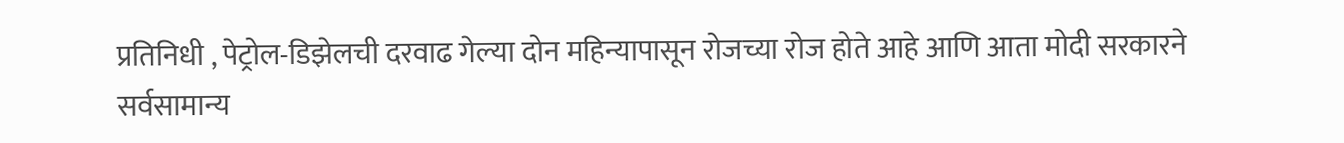प्रतिनिधी , पेट्रोल-डिझेलची दरवाढ गेल्या दोन महिन्यापासून रोजच्या रोज होते आहे आणि आता मोदी सरकारने सर्वसामान्य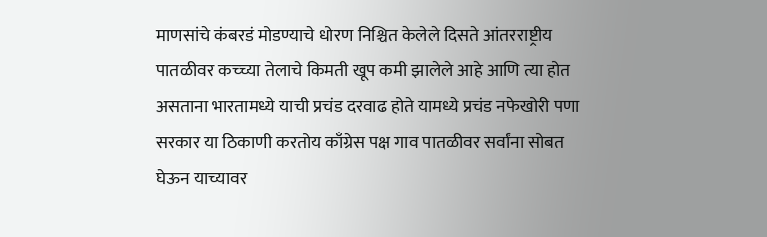माणसांचे कंबरडं मोडण्याचे धोरण निश्चित केलेले दिसते आंतरराष्ट्रीय पातळीवर कच्च्या तेलाचे किमती खूप कमी झालेले आहे आणि त्या होत असताना भारतामध्ये याची प्रचंड दरवाढ होते यामध्ये प्रचंड नफेखोरी पणा सरकार या ठिकाणी करतोय काँग्रेस पक्ष गाव पातळीवर सर्वांना सोबत घेऊन याच्यावर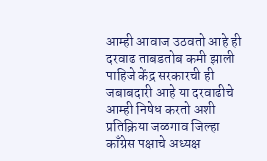आम्ही आवाज उठवतो आहे ही दरवाढ ताबडतोब कमी झाली पाहिजे केंद्र सरकारची ही जबाबदारी आहे या दरवाढीचे आम्ही निषेध करतो अशी प्रतिक्रिया जळगाव जिल्हा काँग्रेस पक्षाचे अध्यक्ष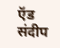ऍड संदीप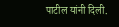पाटील यांनी दिली.